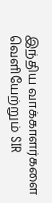இந்திய வாக்காளர்களை வெளியேற்றும் SIR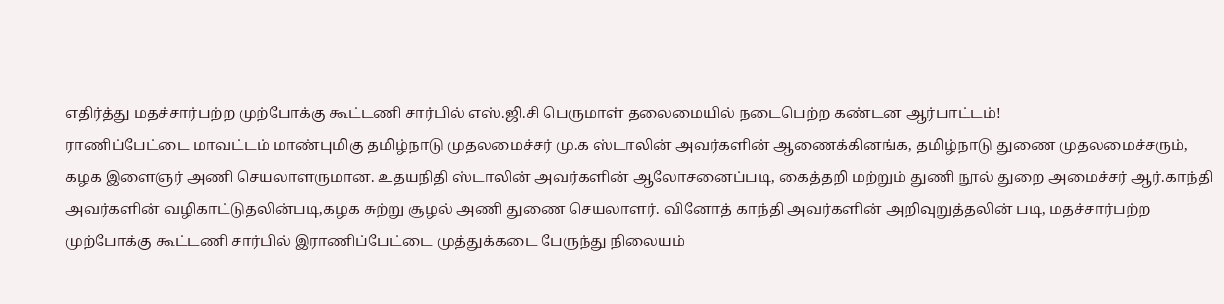எதிர்த்து மதச்சார்பற்ற முற்போக்கு கூட்டணி சார்பில் எஸ்.ஜி.சி பெருமாள் தலைமையில் நடைபெற்ற கண்டன ஆர்பாட்டம்!
ராணிப்பேட்டை மாவட்டம் மாண்புமிகு தமிழ்நாடு முதலமைச்சர் மு.க ஸ்டாலின் அவர்களின் ஆணைக்கினங்க, தமிழ்நாடு துணை முதலமைச்சரும், கழக இளைஞர் அணி செயலாளருமான. உதயநிதி ஸ்டாலின் அவர்களின் ஆலோசனைப்படி, கைத்தறி மற்றும் துணி நூல் துறை அமைச்சர் ஆர்.காந்தி
அவர்களின் வழிகாட்டுதலின்படி,கழக சுற்று சூழல் அணி துணை செயலாளர். வினோத் காந்தி அவர்களின் அறிவுறுத்தலின் படி, மதச்சார்பற்ற முற்போக்கு கூட்டணி சார்பில் இராணிப்பேட்டை முத்துக்கடை பேருந்து நிலையம்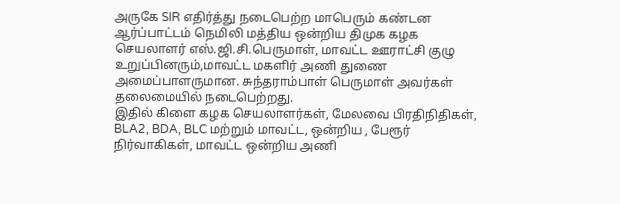அருகே SIR எதிர்த்து நடைபெற்ற மாபெரும் கண்டன ஆர்ப்பாட்டம் நெமிலி மத்திய ஒன்றிய திமுக கழக செயலாளர் எஸ்.ஜி.சி.பெருமாள், மாவட்ட ஊராட்சி குழு உறுப்பினரும்,மாவட்ட மகளிர் அணி துணை அமைப்பாளருமான. சுந்தராம்பாள் பெருமாள் அவர்கள் தலைமையில் நடைபெற்றது.
இதில் கிளை கழக செயலாளர்கள், மேலவை பிரதிநிதிகள், BLA2, BDA, BLC மற்றும் மாவட்ட, ஒன்றிய , பேரூர் நிர்வாகிகள், மாவட்ட ஒன்றிய அணி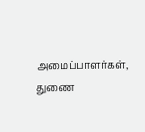அமைப்பாளர்கள், துணை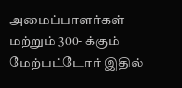அமைப்பாளர்கள் மற்றும் 300- க்கும் மேற்பட்டோர் இதில்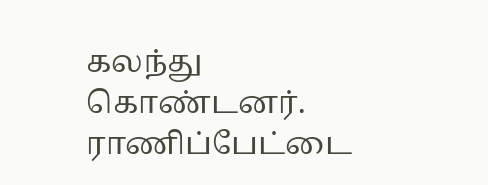கலந்து கொண்டனர்.
ராணிப்பேட்டை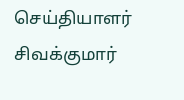செய்தியாளர் சிவக்குமார்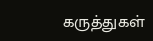கருத்துகள்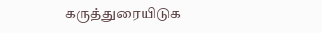கருத்துரையிடுக